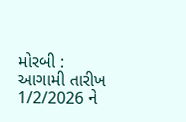મોરબી : આગામી તારીખ 1/2/2026 ને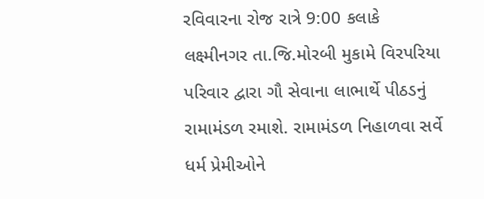રવિવારના રોજ રાત્રે 9:00 કલાકે લક્ષ્મીનગર તા.જિ.મોરબી મુકામે વિરપરિયા પરિવાર દ્વારા ગૌ સેવાના લાભાર્થે પીઠડનું રામામંડળ રમાશે. રામામંડળ નિહાળવા સર્વે ધર્મ પ્રેમીઓને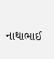નાથાભાઈ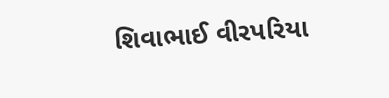શિવાભાઈ વીરપરિયા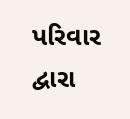પરિવાર દ્વારા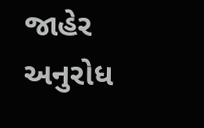જાહેર અનુરોધ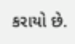કરાયો છે.